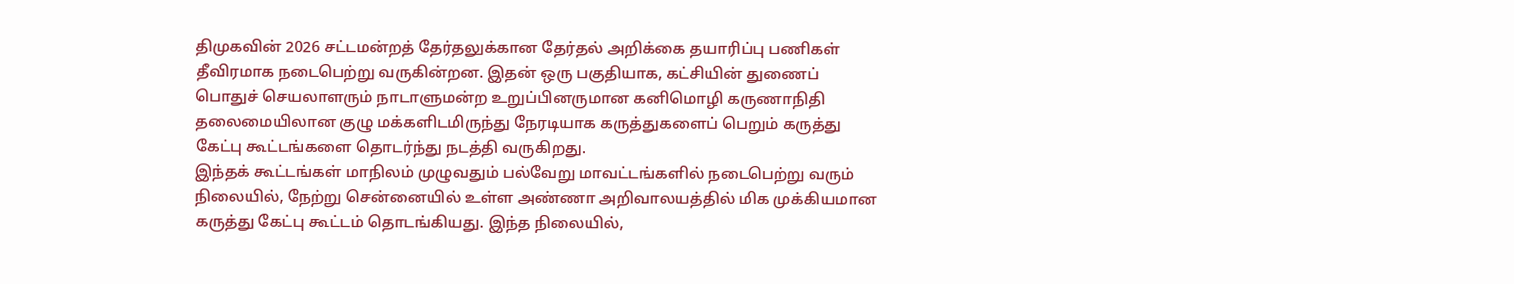திமுகவின் 2026 சட்டமன்றத் தேர்தலுக்கான தேர்தல் அறிக்கை தயாரிப்பு பணிகள் தீவிரமாக நடைபெற்று வருகின்றன. இதன் ஒரு பகுதியாக, கட்சியின் துணைப் பொதுச் செயலாளரும் நாடாளுமன்ற உறுப்பினருமான கனிமொழி கருணாநிதி தலைமையிலான குழு மக்களிடமிருந்து நேரடியாக கருத்துகளைப் பெறும் கருத்து கேட்பு கூட்டங்களை தொடர்ந்து நடத்தி வருகிறது.
இந்தக் கூட்டங்கள் மாநிலம் முழுவதும் பல்வேறு மாவட்டங்களில் நடைபெற்று வரும் நிலையில், நேற்று சென்னையில் உள்ள அண்ணா அறிவாலயத்தில் மிக முக்கியமான கருத்து கேட்பு கூட்டம் தொடங்கியது. இந்த நிலையில்,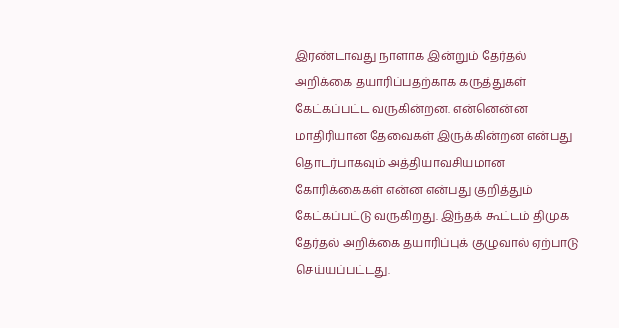இரண்டாவது நாளாக இன்றும் தேர்தல் அறிக்கை தயாரிப்பதற்காக கருத்துகள் கேட்கப்பட்ட வருகின்றன. என்னென்ன மாதிரியான தேவைகள் இருக்கின்றன என்பது தொடர்பாகவும் அத்தியாவசியமான கோரிக்கைகள் என்ன என்பது குறித்தும் கேட்கப்பட்டு வருகிறது. இந்தக் கூட்டம் திமுக தேர்தல் அறிக்கை தயாரிப்புக் குழுவால் ஏற்பாடு செய்யப்பட்டது.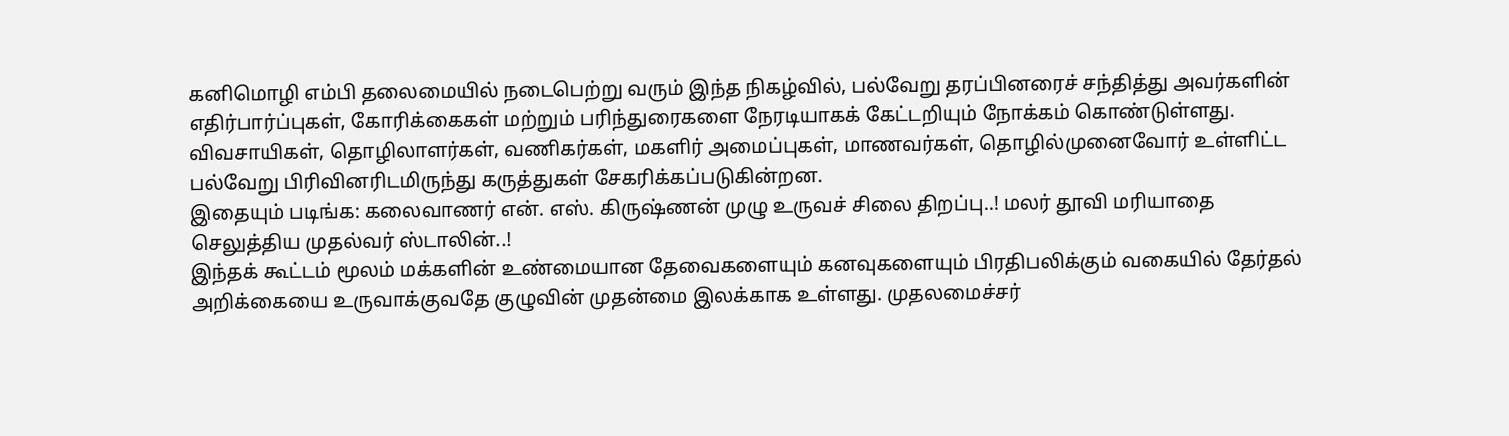கனிமொழி எம்பி தலைமையில் நடைபெற்று வரும் இந்த நிகழ்வில், பல்வேறு தரப்பினரைச் சந்தித்து அவர்களின் எதிர்பார்ப்புகள், கோரிக்கைகள் மற்றும் பரிந்துரைகளை நேரடியாகக் கேட்டறியும் நோக்கம் கொண்டுள்ளது. விவசாயிகள், தொழிலாளர்கள், வணிகர்கள், மகளிர் அமைப்புகள், மாணவர்கள், தொழில்முனைவோர் உள்ளிட்ட பல்வேறு பிரிவினரிடமிருந்து கருத்துகள் சேகரிக்கப்படுகின்றன.
இதையும் படிங்க: கலைவாணர் என். எஸ். கிருஷ்ணன் முழு உருவச் சிலை திறப்பு..! மலர் தூவி மரியாதை செலுத்திய முதல்வர் ஸ்டாலின்..!
இந்தக் கூட்டம் மூலம் மக்களின் உண்மையான தேவைகளையும் கனவுகளையும் பிரதிபலிக்கும் வகையில் தேர்தல் அறிக்கையை உருவாக்குவதே குழுவின் முதன்மை இலக்காக உள்ளது. முதலமைச்சர்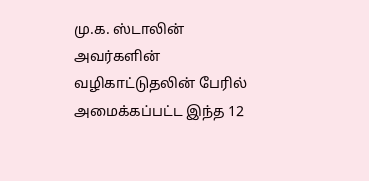மு.க. ஸ்டாலின் அவர்களின் வழிகாட்டுதலின் பேரில் அமைக்கப்பட்ட இந்த 12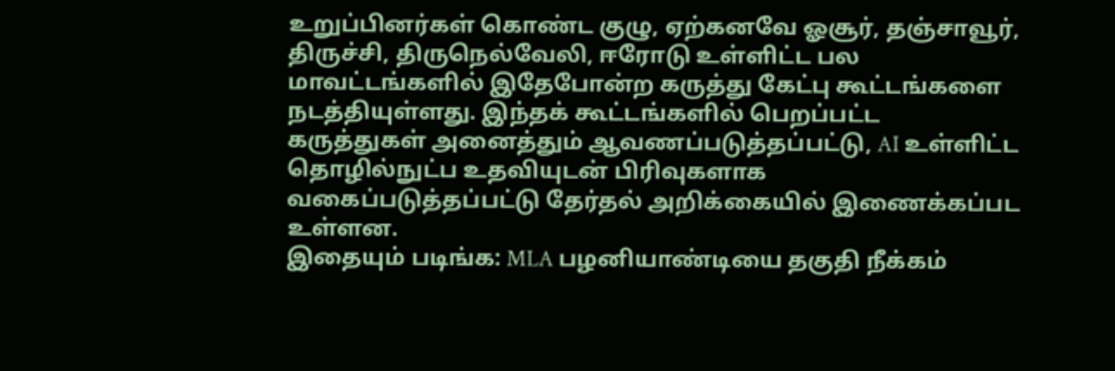உறுப்பினர்கள் கொண்ட குழு, ஏற்கனவே ஓசூர், தஞ்சாவூர், திருச்சி, திருநெல்வேலி, ஈரோடு உள்ளிட்ட பல மாவட்டங்களில் இதேபோன்ற கருத்து கேட்பு கூட்டங்களை நடத்தியுள்ளது. இந்தக் கூட்டங்களில் பெறப்பட்ட கருத்துகள் அனைத்தும் ஆவணப்படுத்தப்பட்டு, AI உள்ளிட்ட தொழில்நுட்ப உதவியுடன் பிரிவுகளாக வகைப்படுத்தப்பட்டு தேர்தல் அறிக்கையில் இணைக்கப்பட உள்ளன.
இதையும் படிங்க: MLA பழனியாண்டியை தகுதி நீக்கம்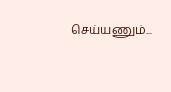செய்யணும்...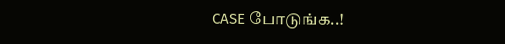CASE போடுங்க..!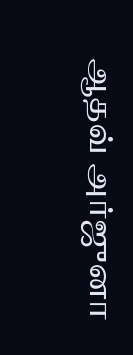ஆதவ் அர்ஜுனா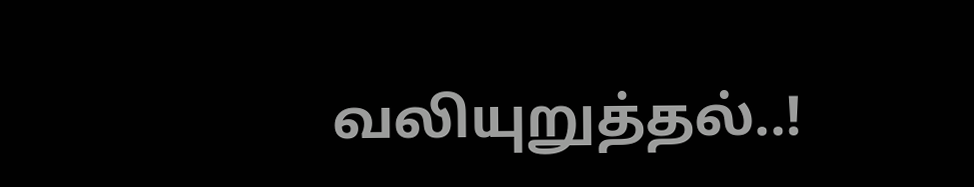வலியுறுத்தல்..!